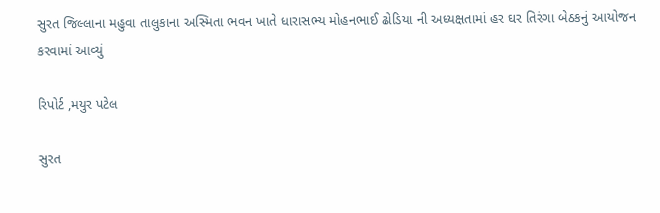સુરત જિલ્લાના મહુવા તાલુકાના અસ્મિતા ભવન ખાતે ધારાસભ્ય મોહનભાઈ ઢોડિયા ની અધ્યક્ષતામાં હર ઘર તિરંગા બેઠકનું આયોજન કરવામાં આવ્યું

રિપોર્ટ ,મયુર પટેલ

સુરત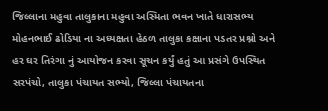જિલ્લાના મહુવા તાલુકાના મહુવા અસ્મિતા ભવન ખાતે ધારાસભ્ય મોહનભાઈ ઢોડિયા ના અધ્યક્ષતા હેઠળ તાલુકા કક્ષાના પડતર પ્રશ્નો અને હર ઘર તિરંગા નું આયોજન કરવા સૂચન કર્યું હતું આ પ્રસંગે ઉપસ્થિત સરપંચો, તાલુકા પંચાયત સભ્યો, જિલ્લા પંચાયતના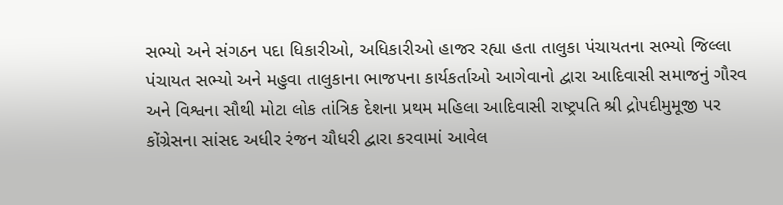સભ્યો અને સંગઠન પદા ધિકારીઓ, અધિકારીઓ હાજર રહ્યા હતા તાલુકા પંચાયતના સભ્યો જિલ્લા પંચાયત સભ્યો અને મહુવા તાલુકાના ભાજપના કાર્યકર્તાઓ આગેવાનો દ્વારા આદિવાસી સમાજનું ગૌરવ અને વિશ્વના સૌથી મોટા લોક તાંત્રિક દેશના પ્રથમ મહિલા આદિવાસી રાષ્ટ્રપતિ શ્રી દ્રોપદીમુમૂજી પર કોંગ્રેસના સાંસદ અધીર રંજન ચૌધરી દ્વારા કરવામાં આવેલ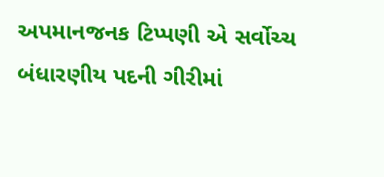અપમાનજનક ટિપ્પણી એ સર્વોચ્ચ બંધારણીય પદની ગીરીમાં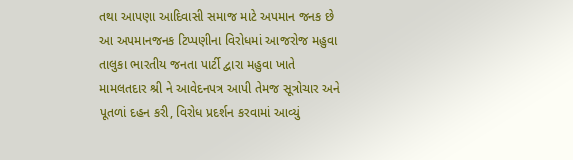તથા આપણા આદિવાસી સમાજ માટે અપમાન જનક છે આ અપમાનજનક ટિપ્પણીના વિરોધમાં આજરોજ મહુવા તાલુકા ભારતીય જનતા પાર્ટી દ્વારા મહુવા ખાતે મામલતદાર શ્રી ને આવેદનપત્ર આપી તેમજ સૂત્રોચાર અને પૂતળાં દહન કરી, વિરોધ પ્રદર્શન કરવામાં આવ્યું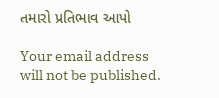તમારો પ્રતિભાવ આપો

Your email address will not be published.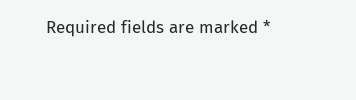Required fields are marked *